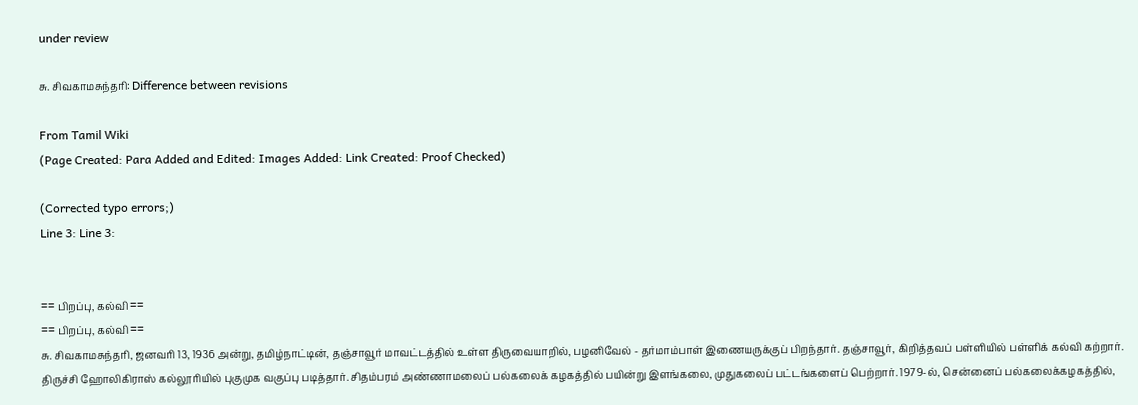under review

சு. சிவகாமசுந்தரி: Difference between revisions

From Tamil Wiki
(Page Created: Para Added and Edited: Images Added: Link Created: Proof Checked)

(Corrected typo errors;)
Line 3: Line 3:


== பிறப்பு, கல்வி ==
== பிறப்பு, கல்வி ==
சு. சிவகாமசுந்தரி, ஜனவரி 13, 1936 அன்று, தமிழ்நாட்டின், தஞ்சாவூர் மாவட்டத்தில் உள்ள திருவையாறில், பழனிவேல் - தர்மாம்பாள் இணையருக்குப் பிறந்தார். தஞ்சாவூர், கிறித்தவப் பள்ளியில் பள்ளிக் கல்வி கற்றார். திருச்சி ஹோலிகிராஸ் கல்லூரியில் புகுமுக வகுப்பு படித்தார். சிதம்பரம் அண்ணாமலைப் பல்கலைக் கழகத்தில் பயின்று இளங்கலை, முதுகலைப் பட்டங்களைப் பெற்றார். 1979-ல், சென்னைப் பல்கலைக்கழகத்தில்,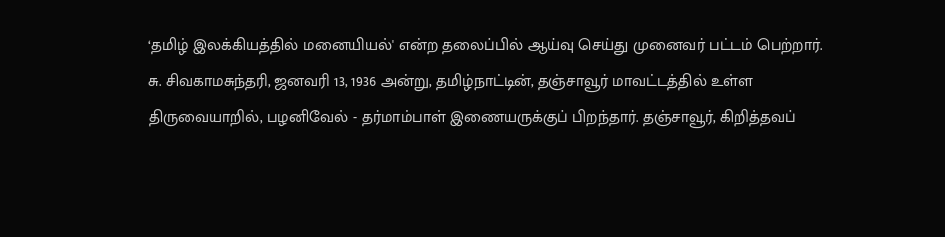‘தமிழ் இலக்கியத்தில் மனையியல்' என்ற தலைப்பில் ஆய்வு செய்து முனைவர் பட்டம் பெற்றார்.
சு. சிவகாமசுந்தரி, ஜனவரி 13, 1936 அன்று, தமிழ்நாட்டின், தஞ்சாவூர் மாவட்டத்தில் உள்ள திருவையாறில், பழனிவேல் - தர்மாம்பாள் இணையருக்குப் பிறந்தார். தஞ்சாவூர், கிறித்தவப்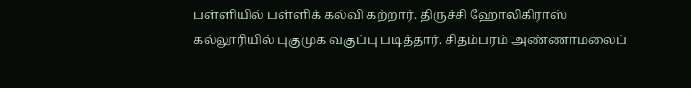பள்ளியில் பள்ளிக் கல்வி கற்றார். திருச்சி ஹோலிகிராஸ் கல்லூரியில் புகுமுக வகுப்பு படித்தார். சிதம்பரம் அண்ணாமலைப்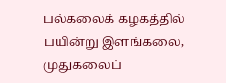பல்கலைக் கழகத்தில் பயின்று இளங்கலை, முதுகலைப்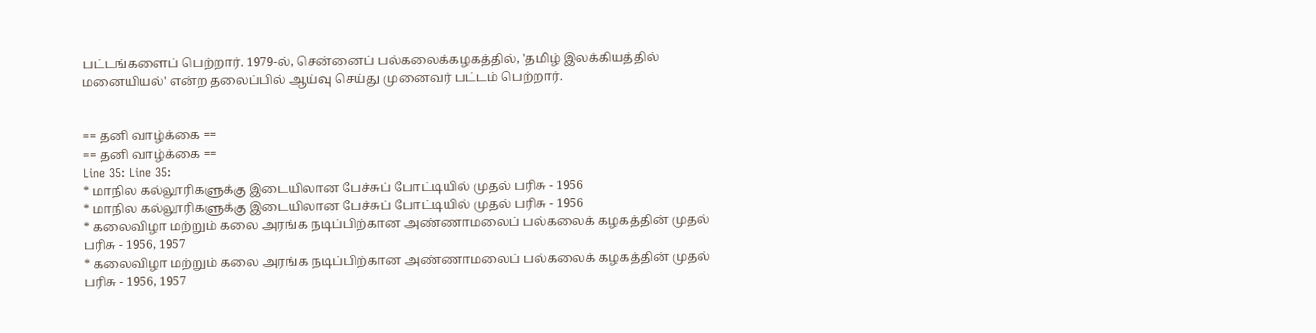பட்டங்களைப் பெற்றார். 1979-ல், சென்னைப் பல்கலைக்கழகத்தில், 'தமிழ் இலக்கியத்தில் மனையியல்' என்ற தலைப்பில் ஆய்வு செய்து முனைவர் பட்டம் பெற்றார்.


== தனி வாழ்க்கை ==
== தனி வாழ்க்கை ==
Line 35: Line 35:
* மாநில கல்லூரிகளுக்கு இடையிலான பேச்சுப் போட்டியில் முதல் பரிசு - 1956
* மாநில கல்லூரிகளுக்கு இடையிலான பேச்சுப் போட்டியில் முதல் பரிசு - 1956
* கலைவிழா மற்றும் கலை அரங்க நடிப்பிற்கான அண்ணாமலைப் பல்கலைக் கழகத்தின் முதல் பரிசு - 1956, 1957
* கலைவிழா மற்றும் கலை அரங்க நடிப்பிற்கான அண்ணாமலைப் பல்கலைக் கழகத்தின் முதல் பரிசு - 1956, 1957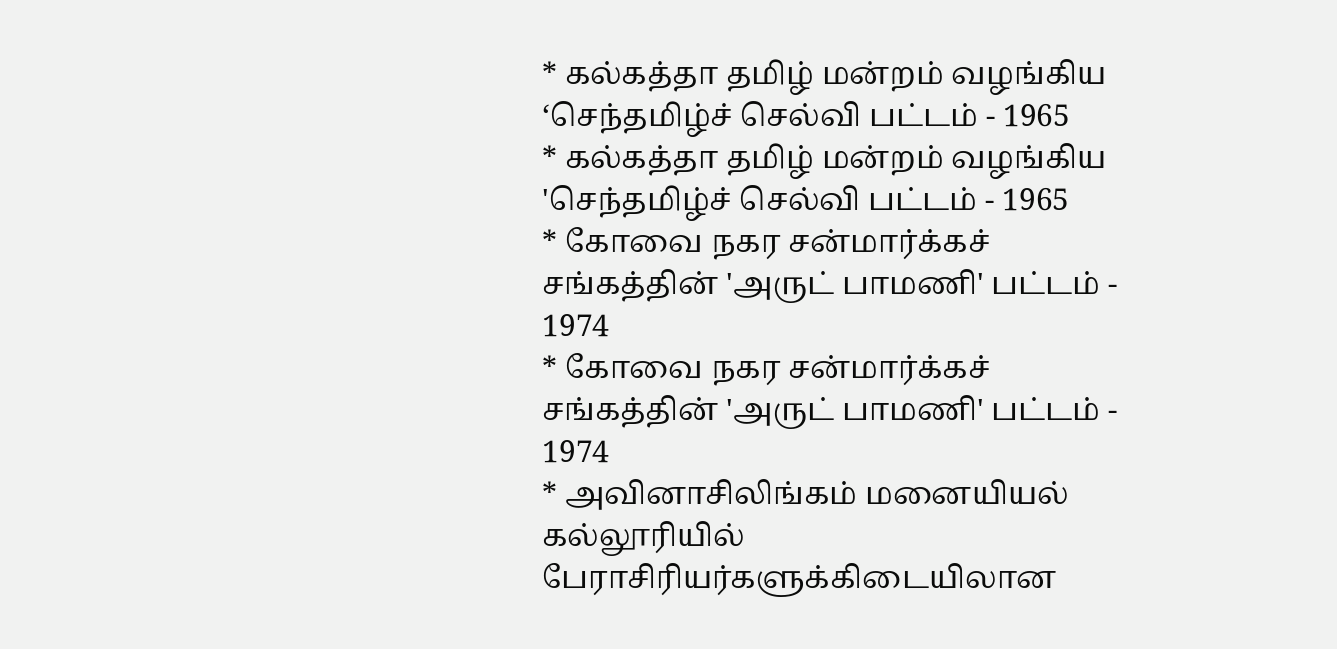* கல்கத்தா தமிழ் மன்றம் வழங்கிய ‘செந்தமிழ்ச் செல்வி பட்டம் - 1965
* கல்கத்தா தமிழ் மன்றம் வழங்கிய 'செந்தமிழ்ச் செல்வி பட்டம் - 1965
* கோவை நகர சன்மார்க்கச் சங்கத்தின் 'அருட் பாமணி' பட்டம் - 1974
* கோவை நகர சன்மார்க்கச் சங்கத்தின் 'அருட் பாமணி' பட்டம் - 1974
* அவினாசிலிங்கம் மனையியல் கல்லூரியில் பேராசிரியர்களுக்கிடையிலான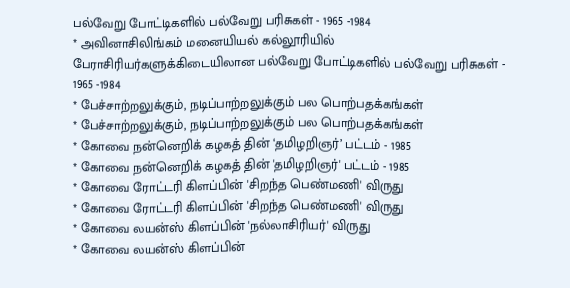பல்வேறு போட்டிகளில் பல்வேறு பரிசுகள் - 1965 -1984
* அவினாசிலிங்கம் மனையியல் கல்லூரியில் பேராசிரியர்களுக்கிடையிலான பல்வேறு போட்டிகளில் பல்வேறு பரிசுகள் - 1965 -1984
* பேச்சாற்றலுக்கும், நடிப்பாற்றலுக்கும் பல பொற்பதக்கங்கள்
* பேச்சாற்றலுக்கும், நடிப்பாற்றலுக்கும் பல பொற்பதக்கங்கள்
* கோவை நன்னெறிக் கழகத் தின் ‘தமிழறிஞர்’ பட்டம் - 1985
* கோவை நன்னெறிக் கழகத் தின் 'தமிழறிஞர்' பட்டம் - 1985
* கோவை ரோட்டரி கிளப்பின் 'சிறந்த பெண்மணி' விருது
* கோவை ரோட்டரி கிளப்பின் 'சிறந்த பெண்மணி' விருது
* கோவை லயன்ஸ் கிளப்பின் 'நல்லாசிரியர்' விருது
* கோவை லயன்ஸ் கிளப்பின்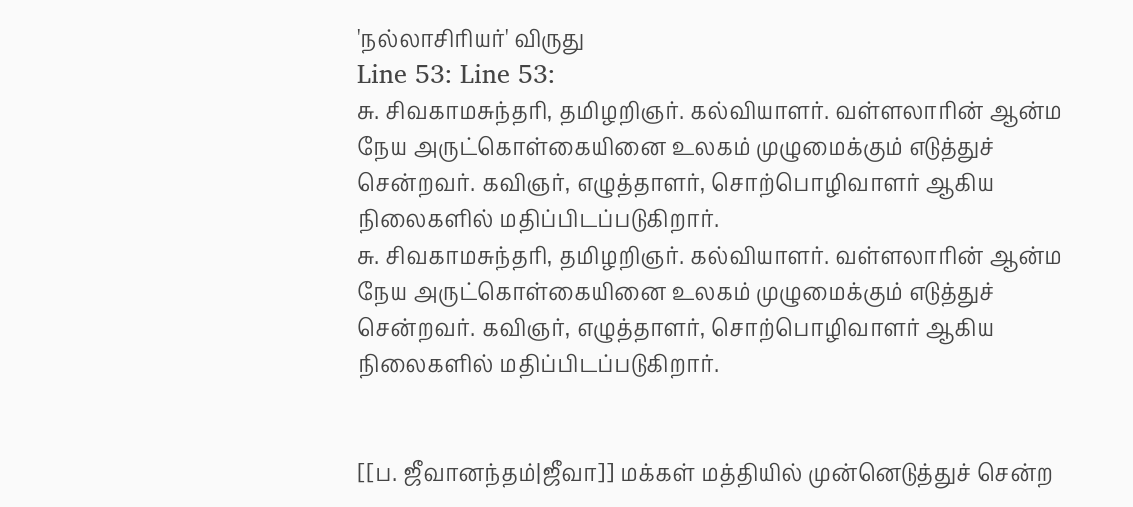'நல்லாசிரியர்' விருது
Line 53: Line 53:
சு. சிவகாமசுந்தரி, தமிழறிஞர். கல்வியாளர். வள்ளலாரின் ஆன்ம நேய அருட்கொள்கையினை உலகம் முழுமைக்கும் எடுத்துச் சென்றவர். கவிஞர், எழுத்தாளர், சொற்பொழிவாளர் ஆகிய நிலைகளில் மதிப்பிடப்படுகிறார்.
சு. சிவகாமசுந்தரி, தமிழறிஞர். கல்வியாளர். வள்ளலாரின் ஆன்ம நேய அருட்கொள்கையினை உலகம் முழுமைக்கும் எடுத்துச் சென்றவர். கவிஞர், எழுத்தாளர், சொற்பொழிவாளர் ஆகிய நிலைகளில் மதிப்பிடப்படுகிறார்.


[[ப. ஜீவானந்தம்|ஜீவா]] மக்கள் மத்தியில் முன்னெடுத்துச் சென்ற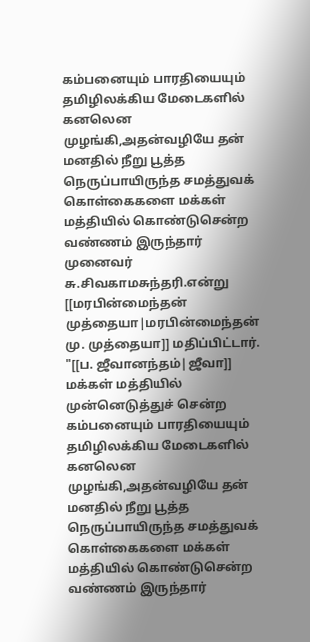கம்பனையும் பாரதியையும் தமிழிலக்கிய மேடைகளில் கனலென முழங்கி,அதன்வழியே தன் மனதில் நீறு பூத்த நெருப்பாயிருந்த சமத்துவக் கொள்கைகளை மக்கள் மத்தியில் கொண்டுசென்ற வண்ணம் இருந்தார் முனைவர் சு.சிவகாமசுந்தரி.என்று [[மரபின்மைந்தன் முத்தையா|மரபின்மைந்தன் மு. முத்தையா]] மதிப்பிட்டார்.
"[[ப. ஜீவானந்தம்|ஜீவா]] மக்கள் மத்தியில் முன்னெடுத்துச் சென்ற கம்பனையும் பாரதியையும் தமிழிலக்கிய மேடைகளில் கனலென முழங்கி,அதன்வழியே தன் மனதில் நீறு பூத்த நெருப்பாயிருந்த சமத்துவக் கொள்கைகளை மக்கள் மத்தியில் கொண்டுசென்ற வண்ணம் இருந்தார்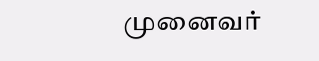முனைவர்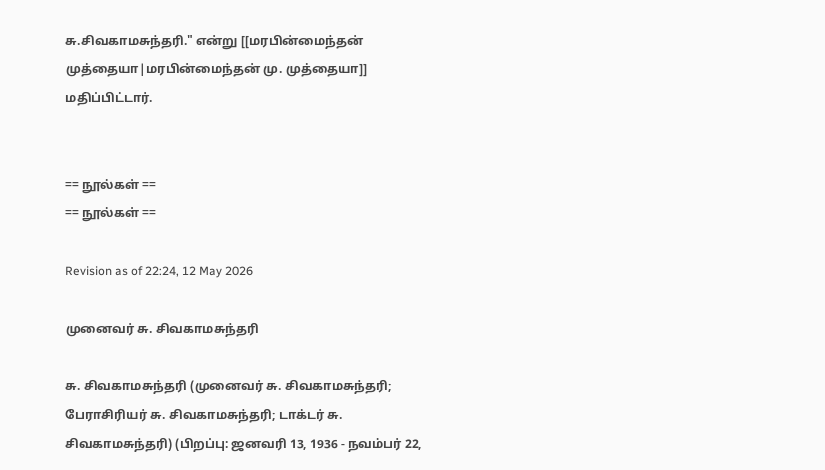சு.சிவகாமசுந்தரி." என்று [[மரபின்மைந்தன் முத்தையா|மரபின்மைந்தன் மு. முத்தையா]] மதிப்பிட்டார்.


== நூல்கள் ==
== நூல்கள் ==

Revision as of 22:24, 12 May 2026

முனைவர் சு. சிவகாமசுந்தரி

சு. சிவகாமசுந்தரி (முனைவர் சு. சிவகாமசுந்தரி; பேராசிரியர் சு. சிவகாமசுந்தரி; டாக்டர் சு. சிவகாமசுந்தரி) (பிறப்பு: ஜனவரி 13, 1936 - நவம்பர் 22,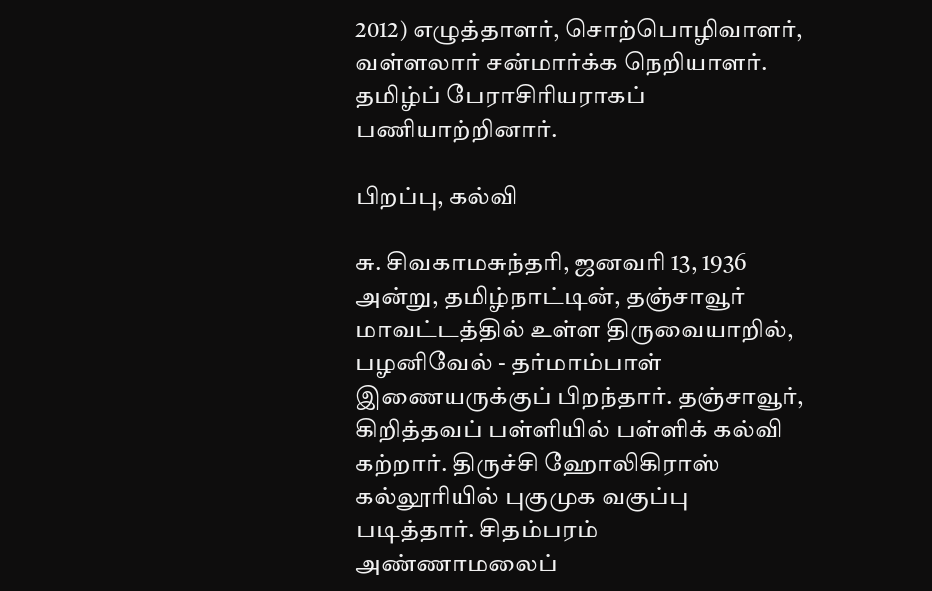2012) எழுத்தாளர், சொற்பொழிவாளர், வள்ளலார் சன்மார்க்க நெறியாளர். தமிழ்ப் பேராசிரியராகப் பணியாற்றினார்.

பிறப்பு, கல்வி

சு. சிவகாமசுந்தரி, ஜனவரி 13, 1936 அன்று, தமிழ்நாட்டின், தஞ்சாவூர் மாவட்டத்தில் உள்ள திருவையாறில், பழனிவேல் - தர்மாம்பாள் இணையருக்குப் பிறந்தார். தஞ்சாவூர், கிறித்தவப் பள்ளியில் பள்ளிக் கல்வி கற்றார். திருச்சி ஹோலிகிராஸ் கல்லூரியில் புகுமுக வகுப்பு படித்தார். சிதம்பரம் அண்ணாமலைப்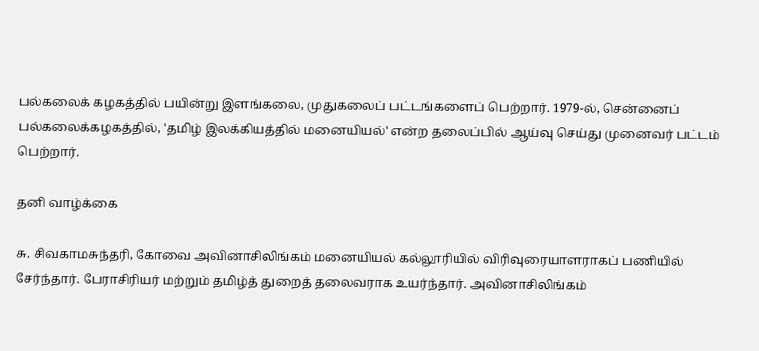பல்கலைக் கழகத்தில் பயின்று இளங்கலை, முதுகலைப் பட்டங்களைப் பெற்றார். 1979-ல், சென்னைப் பல்கலைக்கழகத்தில், 'தமிழ் இலக்கியத்தில் மனையியல்' என்ற தலைப்பில் ஆய்வு செய்து முனைவர் பட்டம் பெற்றார்.

தனி வாழ்க்கை

சு. சிவகாமசுந்தரி, கோவை அவினாசிலிங்கம் மனையியல் கல்லூரியில் விரிவுரையாளராகப் பணியில் சேர்ந்தார். பேராசிரியர் மற்றும் தமிழ்த் துறைத் தலைவராக உயர்ந்தார். அவினாசிலிங்கம்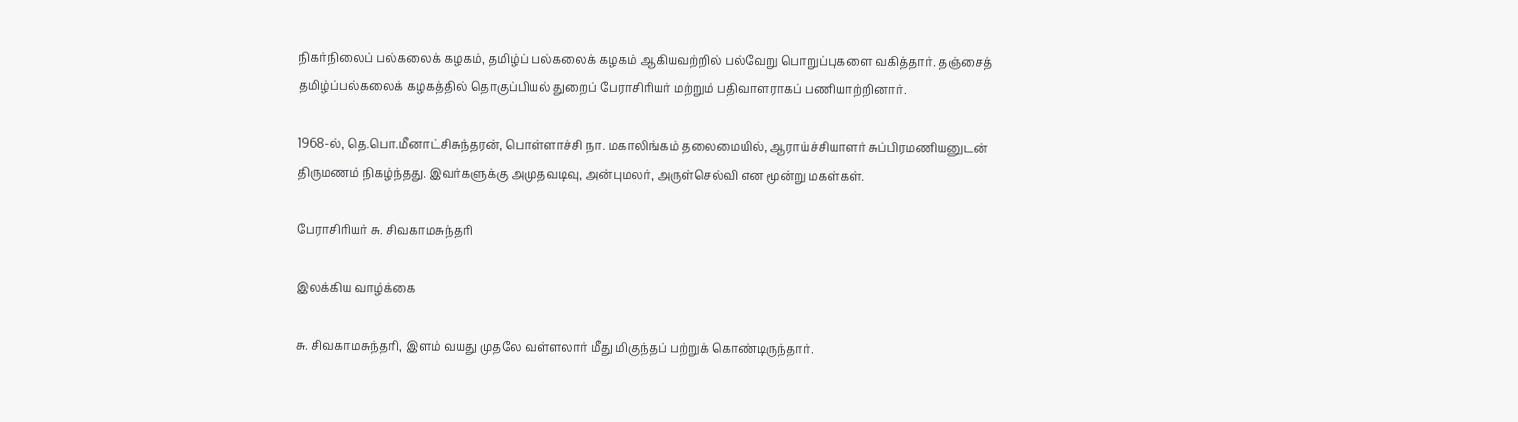நிகர்நிலைப் பல்கலைக் கழகம், தமிழ்ப் பல்கலைக் கழகம் ஆகியவற்றில் பல்வேறு பொறுப்புகளை வகித்தார். தஞ்சைத் தமிழ்ப்பல்கலைக் கழகத்தில் தொகுப்பியல் துறைப் பேராசிரியர் மற்றும் பதிவாளராகப் பணியாற்றினார்.

1968-ல், தெ.பொ.மீனாட்சிசுந்தரன், பொள்ளாச்சி நா. மகாலிங்கம் தலைமையில், ஆராய்ச்சியாளர் சுப்பிரமணியனுடன் திருமணம் நிகழ்ந்தது. இவர்களுக்கு அமுதவடிவு, அன்புமலர், அருள்செல்வி என மூன்று மகள்கள்.

பேராசிரியர் சு. சிவகாமசுந்தரி

இலக்கிய வாழ்க்கை

சு. சிவகாமசுந்தரி, இளம் வயது முதலே வள்ளலார் மீது மிகுந்தப் பற்றுக் கொண்டிருந்தார்.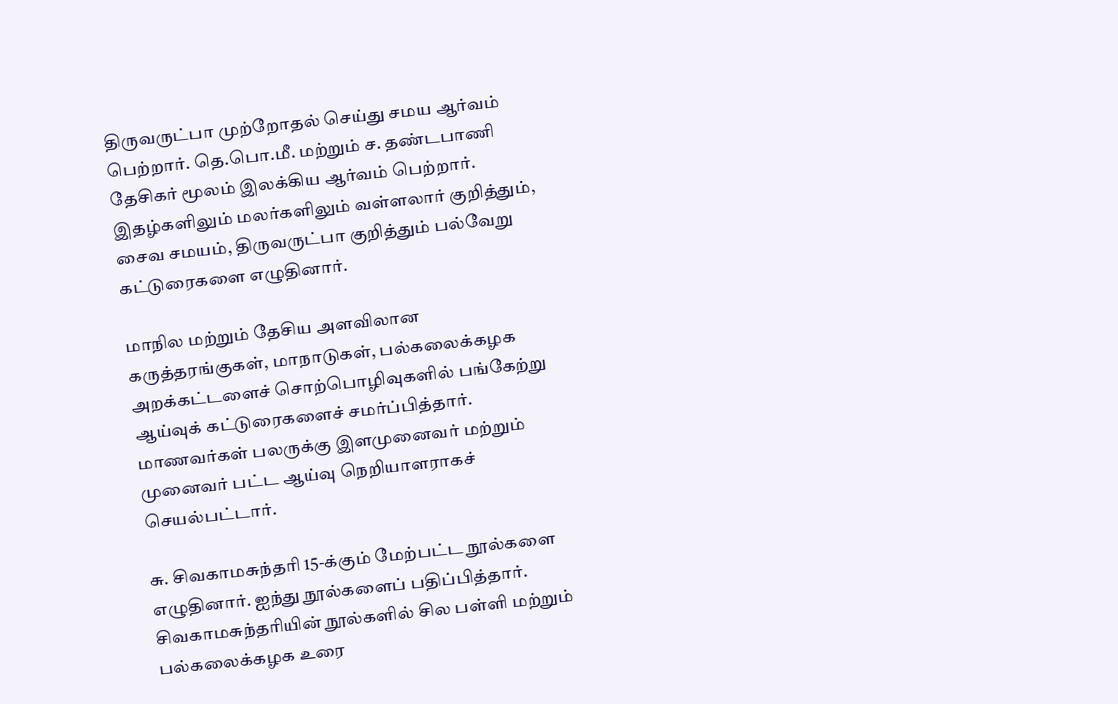திருவருட்பா முற்றோதல் செய்து சமய ஆர்வம் பெற்றார். தெ.பொ.மீ. மற்றும் ச. தண்டபாணி தேசிகர் மூலம் இலக்கிய ஆர்வம் பெற்றார். இதழ்களிலும் மலர்களிலும் வள்ளலார் குறித்தும், சைவ சமயம், திருவருட்பா குறித்தும் பல்வேறு கட்டுரைகளை எழுதினார்.

மாநில மற்றும் தேசிய அளவிலான கருத்தரங்குகள், மாநாடுகள், பல்கலைக்கழக அறக்கட்டளைச் சொற்பொழிவுகளில் பங்கேற்று ஆய்வுக் கட்டுரைகளைச் சமர்ப்பித்தார். மாணவர்கள் பலருக்கு இளமுனைவர் மற்றும் முனைவர் பட்ட ஆய்வு நெறியாளராகச் செயல்பட்டார்.

சு. சிவகாமசுந்தரி 15-க்கும் மேற்பட்ட நூல்களை எழுதினார். ஐந்து நூல்களைப் பதிப்பித்தார். சிவகாமசுந்தரியின் நூல்களில் சில பள்ளி மற்றும் பல்கலைக்கழக உரை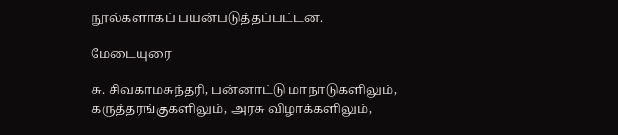நூல்களாகப் பயன்படுத்தப்பட்டன.

மேடையுரை

சு. சிவகாமசுந்தரி, பன்னாட்டு மாநாடுகளிலும், கருத்தரங்குகளிலும், அரசு விழாக்களிலும்,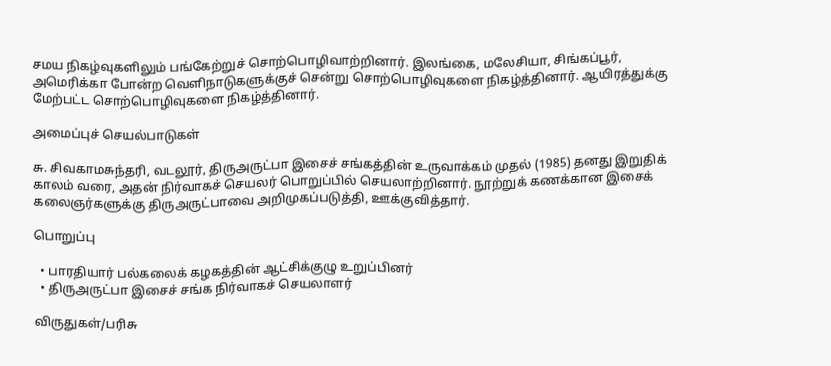சமய நிகழ்வுகளிலும் பங்கேற்றுச் சொற்பொழிவாற்றினார். இலங்கை, மலேசியா, சிங்கப்பூர், அமெரிக்கா போன்ற வெளிநாடுகளுக்குச் சென்று சொற்பொழிவுகளை நிகழ்த்தினார். ஆயிரத்துக்கு மேற்பட்ட சொற்பொழிவுகளை நிகழ்த்தினார்.

அமைப்புச் செயல்பாடுகள்

சு. சிவகாமசுந்தரி, வடலூர், திருஅருட்பா இசைச் சங்கத்தின் உருவாக்கம் முதல் (1985) தனது இறுதிக் காலம் வரை, அதன் நிர்வாகச் செயலர் பொறுப்பில் செயலாற்றினார். நூற்றுக் கணக்கான இசைக் கலைஞர்களுக்கு திருஅருட்பாவை அறிமுகப்படுத்தி, ஊக்குவித்தார்.

பொறுப்பு

  • பாரதியார் பல்கலைக் கழகத்தின் ஆட்சிக்குழு உறுப்பினர்
  • திருஅருட்பா இசைச் சங்க நிர்வாகச் செயலாளர்

விருதுகள்/பரிசு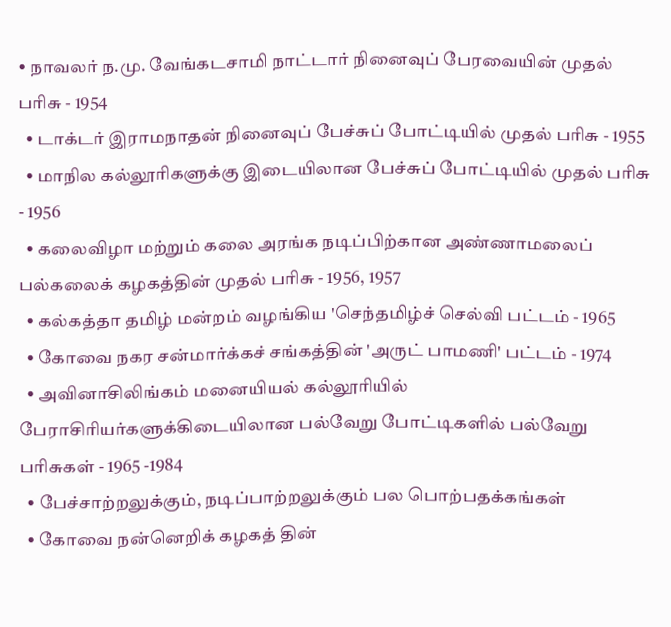• நாவலர் ந.மு. வேங்கடசாமி நாட்டார் நினைவுப் பேரவையின் முதல் பரிசு - 1954
  • டாக்டர் இராமநாதன் நினைவுப் பேச்சுப் போட்டியில் முதல் பரிசு - 1955
  • மாநில கல்லூரிகளுக்கு இடையிலான பேச்சுப் போட்டியில் முதல் பரிசு - 1956
  • கலைவிழா மற்றும் கலை அரங்க நடிப்பிற்கான அண்ணாமலைப் பல்கலைக் கழகத்தின் முதல் பரிசு - 1956, 1957
  • கல்கத்தா தமிழ் மன்றம் வழங்கிய 'செந்தமிழ்ச் செல்வி பட்டம் - 1965
  • கோவை நகர சன்மார்க்கச் சங்கத்தின் 'அருட் பாமணி' பட்டம் - 1974
  • அவினாசிலிங்கம் மனையியல் கல்லூரியில் பேராசிரியர்களுக்கிடையிலான பல்வேறு போட்டிகளில் பல்வேறு பரிசுகள் - 1965 -1984
  • பேச்சாற்றலுக்கும், நடிப்பாற்றலுக்கும் பல பொற்பதக்கங்கள்
  • கோவை நன்னெறிக் கழகத் தின்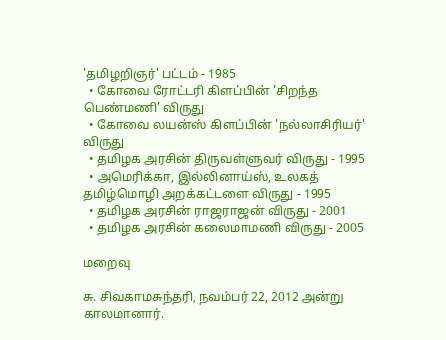'தமிழறிஞர்' பட்டம் - 1985
  • கோவை ரோட்டரி கிளப்பின் 'சிறந்த பெண்மணி' விருது
  • கோவை லயன்ஸ் கிளப்பின் 'நல்லாசிரியர்' விருது
  • தமிழக அரசின் திருவள்ளுவர் விருது - 1995
  • அமெரிக்கா, இல்லினாய்ஸ், உலகத் தமிழ்மொழி அறக்கட்டளை விருது - 1995
  • தமிழக அரசின் ராஜராஜன் விருது - 2001
  • தமிழக அரசின் கலைமாமணி விருது - 2005

மறைவு

சு. சிவகாமசுந்தரி, நவம்பர் 22, 2012 அன்று காலமானார்.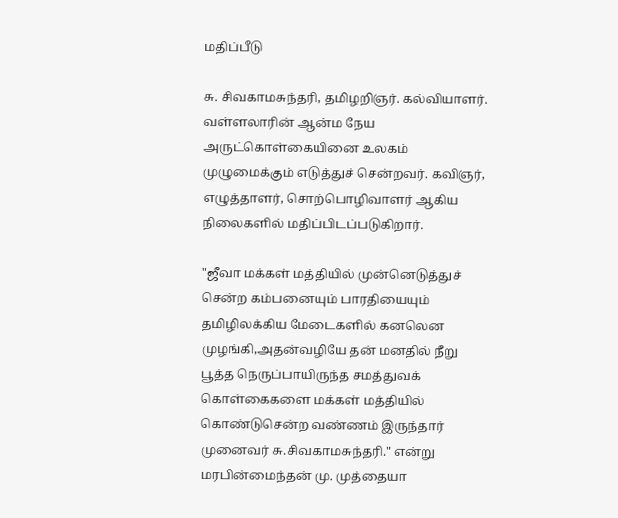மதிப்பீடு

சு. சிவகாமசுந்தரி, தமிழறிஞர். கல்வியாளர். வள்ளலாரின் ஆன்ம நேய அருட்கொள்கையினை உலகம் முழுமைக்கும் எடுத்துச் சென்றவர். கவிஞர், எழுத்தாளர், சொற்பொழிவாளர் ஆகிய நிலைகளில் மதிப்பிடப்படுகிறார்.

"ஜீவா மக்கள் மத்தியில் முன்னெடுத்துச் சென்ற கம்பனையும் பாரதியையும் தமிழிலக்கிய மேடைகளில் கனலென முழங்கி,அதன்வழியே தன் மனதில் நீறு பூத்த நெருப்பாயிருந்த சமத்துவக் கொள்கைகளை மக்கள் மத்தியில் கொண்டுசென்ற வண்ணம் இருந்தார் முனைவர் சு.சிவகாமசுந்தரி." என்று மரபின்மைந்தன் மு. முத்தையா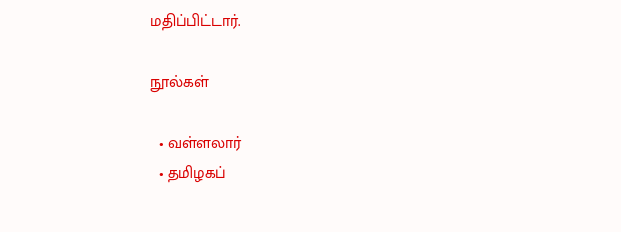மதிப்பிட்டார்.

நூல்கள்

  • வள்ளலார்
  • தமிழகப்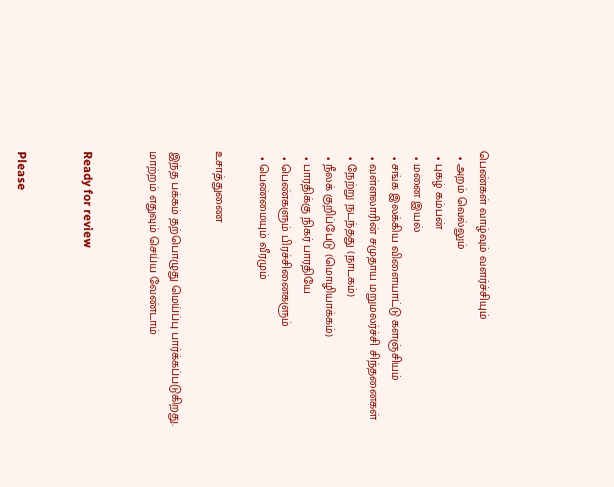பெண்கள் வாழ்வும் வளர்ச்சியும்
  • அறம் வெல்லும்
  • புகழ் கம்பன்
  • மனை இயல்
  • சங்க இலக்கிய விளையாட்டு களஞ்சியம்
  • வள்ளலாரின் சமுதாய மறுமலர்ச்சி சிந்தனைகள்
  • நேற்று நடந்தது (நாடகம்)
  • நீலக் குறிப்பேடு (மொழியாக்கம்)
  • பாரதிக்கு நிகர் பாரதியே
  • பெண்களும் பிரச்சினைகளும்
  • பெண்மையும் வீரமும்

உசாத்துணை

இந்த பக்கம் தற்பொழுது மெய்ப்பு பார்க்கப்படுகிறது. மாற்றம் எதுவும் செய்ய வேண்டாம்


Ready for review


Please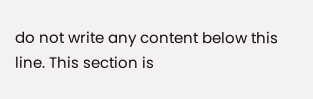do not write any content below this line. This section is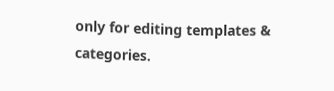only for editing templates & categories.